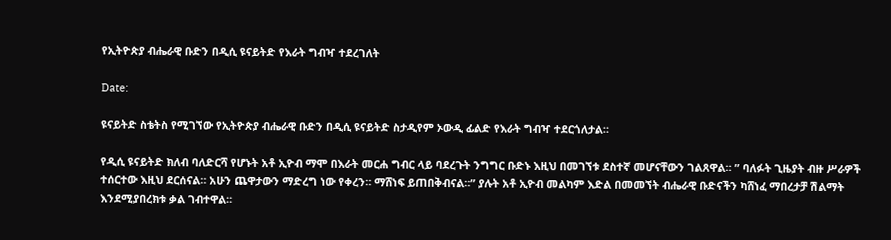የኢትዮጵያ ብሔራዊ ቡድን በዲሲ ዩናይትድ የእራት ግብዣ ተደረገለት

Date:

ዩናይትድ ስቴትስ የሚገኘው የኢትዮጵያ ብሔራዊ ቡድን በዲሲ ዩናይትድ ስታዲየም ኦውዲ ፊልድ የእራት ግብዣ ተደርጎለታል።

የዲሲ ዩናይትድ ክለብ ባለድርሻ የሆኑት አቶ ኢዮብ ማሞ በእራት መርሐ ግብር ላይ ባደረጉት ንግግር ቡድኑ እዚህ በመገኘቱ ደስተኛ መሆናቸውን ገልጸዋል። ” ባለፉት ጊዜያት ብዙ ሥራዎች ተሰርተው እዚህ ደርሰናል። አሁን ጨዋታውን ማድረግ ነው የቀረን። ማሸነፍ ይጠበቅብናል።” ያሉት አቶ ኢዮብ መልካም እድል በመመኘት ብሔራዊ ቡድናችን ካሸነፈ ማበረታቻ ሽልማት እንደሚያበረክቱ ቃል ገብተዋል።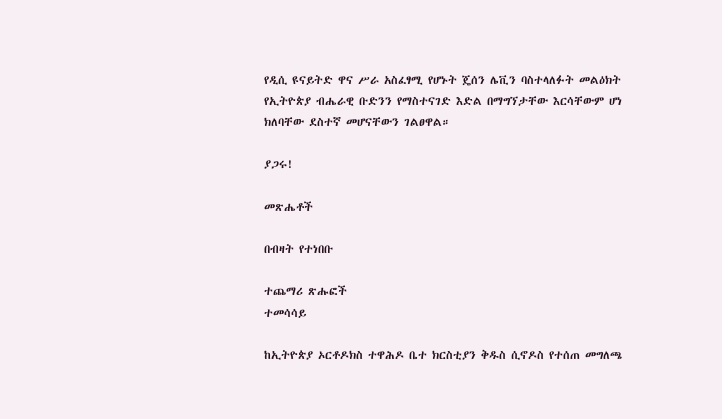የዲሲ ዩናይትድ ዋና ሥራ አስፈፃሚ የሆኑት ጄሰን ሌቪን ባስተላለፉት መልዕክት የኢትዮጵያ ብሔራዊ ቡድንን የማስተናገድ እድል በማግኘታቸው እርሳቸውም ሆነ ክለባቸው ደስተኛ መሆናቸውን ገልፀዋል።

ያጋሩ!

መጽሔቶች

በብዛት የተነበቡ

ተጨማሪ ጽሑፎች
ተመሳሳይ

ከኢትዮጵያ ኦርቶዶክስ ተዋሕዶ ቤተ ክርስቲያን ቅዱስ ሲኖዶስ የተሰጠ መግለጫ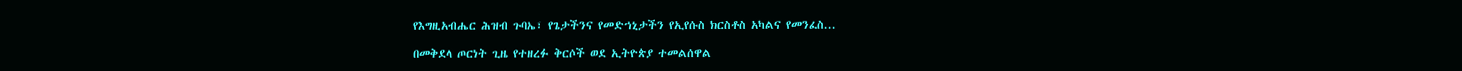የእግዚአብሔር ሕዝብ ጉባኤ፣ የጌታችንና የመድኀኒታችን የኢየሱስ ክርስቶስ አካልና የመንፈስ...

በመቅደላ ጦርነት ጊዜ የተዘረፉ ቅርሶች ወደ ኢትዮጵያ ተመልሰዋል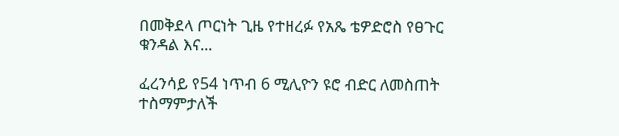በመቅደላ ጦርነት ጊዜ የተዘረፉ የአጼ ቴዎድሮስ የፀጉር ቁንዳል እና...

ፈረንሳይ የ54 ነጥብ 6 ሚሊዮን ዩሮ ብድር ለመስጠት ተስማምታለች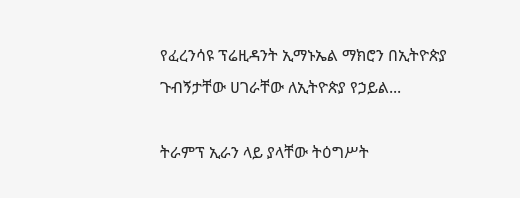የፈረንሳዩ ፕሬዚዳንት ኢማኑኤል ማክሮን በኢትዮጵያ ጉብኝታቸው ሀገራቸው ለኢትዮጵያ የኃይል...

ትራምፕ ኢራን ላይ ያላቸው ትዕግሥት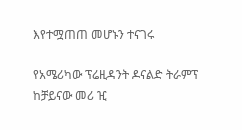እየተሟጠጠ መሆኑን ተናገሩ

የአሜሪካው ፕሬዚዳንት ዶናልድ ትራምፕ ከቻይናው መሪ ዢ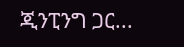ጂንፒንግ ጋር...